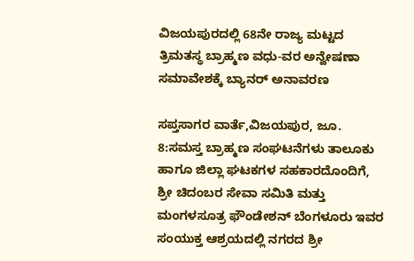ವಿಜಯಪುರದಲ್ಲಿ 68ನೇ ರಾಜ್ಯ ಮಟ್ಟದ ತ್ರಿಮತಸ್ಥ ಬ್ರಾಹ್ಮಣ ವಧು-ವರ ಅನ್ವೇಷಣಾ ಸಮಾವೇಶಕ್ಕೆ ಬ್ಯಾನರ್ ಅನಾವರಣ

ಸಪ್ತಸಾಗರ ವಾರ್ತೆ,ವಿಜಯಪುರ, ಜೂ. 8:ಸಮಸ್ತ ಬ್ರಾಹ್ಮಣ ಸಂಘಟನೆಗಳು ತಾಲೂಕು ಹಾಗೂ ಜಿಲ್ಲಾ ಘಟಕಗಳ ಸಹಕಾರದೊಂದಿಗೆ, ಶ್ರೀ ಚಿದಂಬರ ಸೇವಾ ಸಮಿತಿ ಮತ್ತು ಮಂಗಳಸೂತ್ರ ಫೌಂಡೇಶನ್ ಬೆಂಗಳೂರು ಇವರ ಸಂಯುಕ್ತ ಆಶ್ರಯದಲ್ಲಿ ನಗರದ ಶ್ರೀ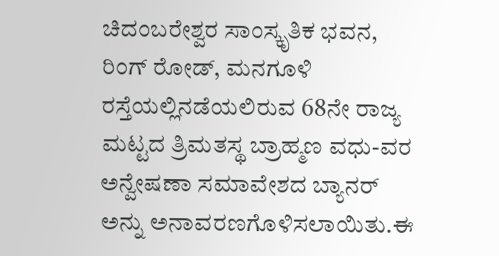ಚಿದಂಬರೇಶ್ವರ ಸಾಂಸ್ಕೃತಿಕ ಭವನ, ರಿಂಗ್ ರೋಡ್, ಮನಗೂಳಿ ರಸ್ತೆಯಲ್ಲಿನಡೆಯಲಿರುವ 68ನೇ ರಾಜ್ಯ ಮಟ್ಟದ ತ್ರಿಮತಸ್ಥ ಬ್ರಾಹ್ಮಣ ವಧು-ವರ ಅನ್ವೇಷಣಾ ಸಮಾವೇಶದ ಬ್ಯಾನರ್ ಅನ್ನು ಅನಾವರಣಗೊಳಿಸಲಾಯಿತು.ಈ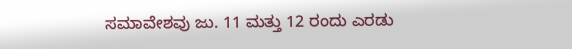ಸಮಾವೇಶವು ಜು. 11 ಮತ್ತು 12 ರಂದು ಎರಡು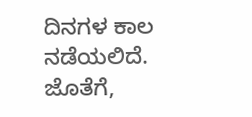ದಿನಗಳ ಕಾಲ ನಡೆಯಲಿದೆ. ಜೊತೆಗೆ,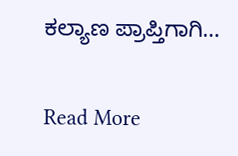ಕಲ್ಯಾಣ ಪ್ರಾಪ್ತಿಗಾಗಿ…

Read More